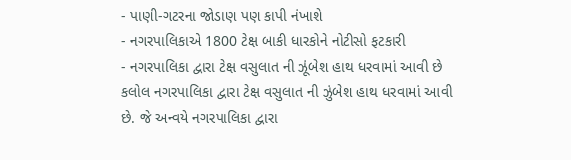- પાણી-ગટરના જોડાણ પણ કાપી નંખાશે
- નગરપાલિકાએ 1800 ટેક્ષ બાકી ધારકોને નોટીસો ફટકારી
- નગરપાલિકા દ્વારા ટેક્ષ વસુલાત ની ઝૂંબેશ હાથ ધરવામાં આવી છે
કલોલ નગરપાલિકા દ્વારા ટેક્ષ વસુલાત ની ઝુંબેશ હાથ ધરવામાં આવી છે. જે અન્વયે નગરપાલિકા દ્વારા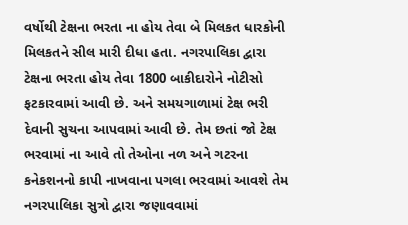વર્ષોથી ટેક્ષના ભરતા ના હોય તેવા બે મિલકત ધારકોની મિલકતને સીલ મારી દીધા હતા. નગરપાલિકા દ્વારા ટેક્ષના ભરતા હોય તેવા 1800 બાકીદારોને નોટીસો ફટકારવામાં આવી છે. અને સમયગાળામાં ટેક્ષ ભરી દેવાની સુચના આપવામાં આવી છે. તેમ છતાં જો ટેક્ષ ભરવામાં ના આવે તો તેઓના નળ અને ગટરના કનેકશનનો કાપી નાખવાના પગલા ભરવામાં આવશે તેમ નગરપાલિકા સુત્રો દ્વારા જણાવવામાં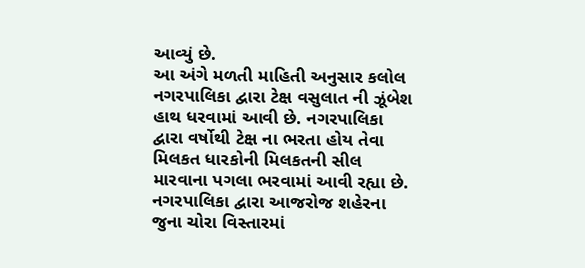આવ્યું છે.
આ અંગે મળતી માહિતી અનુસાર કલોલ નગરપાલિકા દ્વારા ટેક્ષ વસુલાત ની ઝૂંબેશ હાથ ધરવામાં આવી છે. નગરપાલિકા દ્વારા વર્ષોથી ટેક્ષ ના ભરતા હોય તેવા મિલકત ધારકોની મિલકતની સીલ મારવાના પગલા ભરવામાં આવી રહ્યા છે. નગરપાલિકા દ્વારા આજરોજ શહેરના જુના ચોરા વિસ્તારમાં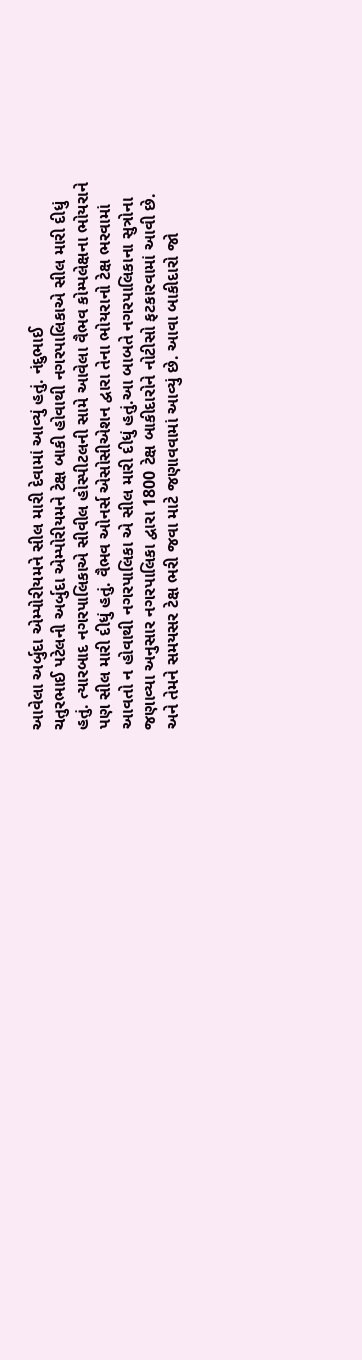આવેલા અર્બુદા એમ્પોરીયમને સીલ મારી દેવામાં આવ્યું હતું. નંદુભાઈ
ચતુરભાઈ પટેલની અર્બુદા એમ્પોરીયમને ટેક્ષ બાકી હોવાથી નગરપાલિકાએ સીલ મારી દીધું હતું. ત્યારબાદ નગરપાલિકાએ સીવીલ હોસ્પીટલની સામે આવેલા વૈભવ કોમ્પલેક્ષના ભોયરાને પણ સીલ મારી દીધું હતું. વૈભવ ઓનર્સ એસોસીએશન દ્વારા તેના ભોયરાનો ટેક્ષ ભરવામાં આવતો ન હોવાથી નગરપાલિકા એ સીલ મારી દીધું હતું.આ બાબતે નગરપાલિકાના સુત્રોના જણાવ્યા અનુસાર નગરપાલિકા દ્વારા 1800 ટેક્ષ બાકીદારોને નોટીસો ફટકારવામાં આવી છે. અને તેમને સમયસર ટેક્ષ ભરી જવા માટે જણાવવામાં આવ્યું છે. આવા બાકીદારો જો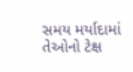સમય મર્યાદામાં તેઓનો ટેક્ષ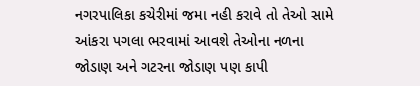નગરપાલિકા કચેરીમાં જમા નહી કરાવે તો તેઓ સામે આંકરા પગલા ભરવામાં આવશે તેઓના નળના જોડાણ અને ગટરના જોડાણ પણ કાપી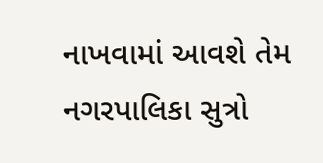નાખવામાં આવશે તેમ નગરપાલિકા સુત્રો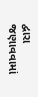દ્વારા જણાવવામાં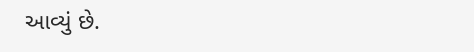આવ્યું છે.